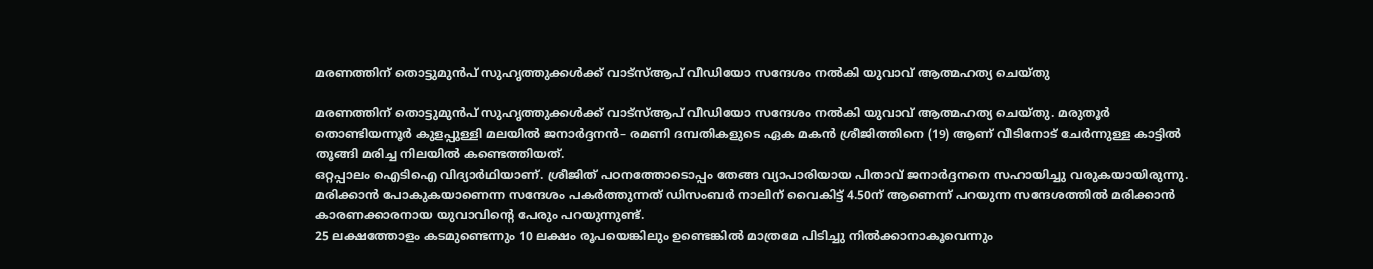മരണത്തിന് തൊട്ടുമുൻപ് സുഹൃത്തുക്കൾക്ക് വാട്സ്ആപ് വീഡിയോ സന്ദേശം നൽകി യുവാവ് ആത്മഹത്യ ചെയ്തു

മരണത്തിന് തൊട്ടുമുൻപ് സുഹൃത്തുക്കൾക്ക് വാട്സ്ആപ് വീഡിയോ സന്ദേശം നൽകി യുവാവ് ആത്മഹത്യ ചെയ്തു. മരുതൂർ തൊണ്ടിയന്നൂർ കുളപ്പുള്ളി മലയിൽ ജനാർദ്ദനൻ– രമണി ദമ്പതികളുടെ ഏക മകൻ ശ്രീജിത്തിനെ (19) ആണ് വീടിനോട് ചേർന്നുള്ള കാട്ടിൽ തൂങ്ങി മരിച്ച നിലയിൽ കണ്ടെത്തിയത്.
ഒറ്റപ്പാലം ഐടിഐ വിദ്യാർഥിയാണ്. ശ്രീജിത് പഠനത്തോടൊപ്പം തേങ്ങ വ്യാപാരിയായ പിതാവ് ജനാർദ്ദനനെ സഹായിച്ചു വരുകയായിരുന്നു. മരിക്കാൻ പോകുകയാണെന്ന സന്ദേശം പകർത്തുന്നത് ഡിസംബർ നാലിന് വൈകിട്ട് 4.50ന് ആണെന്ന് പറയുന്ന സന്ദേശത്തിൽ മരിക്കാൻ കാരണക്കാരനായ യുവാവിന്റെ പേരും പറയുന്നുണ്ട്.
25 ലക്ഷത്തോളം കടമുണ്ടെന്നും 10 ലക്ഷം രൂപയെങ്കിലും ഉണ്ടെങ്കിൽ മാത്രമേ പിടിച്ചു നിൽക്കാനാകൂവെന്നും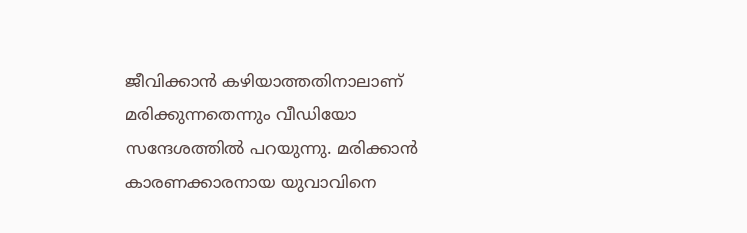ജീവിക്കാൻ കഴിയാത്തതിനാലാണ് മരിക്കുന്നതെന്നും വീഡിയോ സന്ദേശത്തിൽ പറയുന്നു. മരിക്കാൻ കാരണക്കാരനായ യുവാവിനെ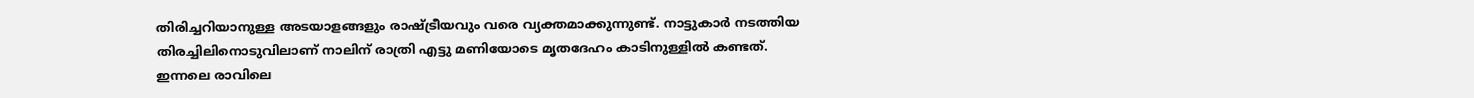തിരിച്ചറിയാനുള്ള അടയാളങ്ങളും രാഷ്ട്രീയവും വരെ വ്യക്തമാക്കുന്നുണ്ട്. നാട്ടുകാർ നടത്തിയ തിരച്ചിലിനൊടുവിലാണ് നാലിന് രാത്രി എട്ടു മണിയോടെ മൃതദേഹം കാടിനുള്ളിൽ കണ്ടത്.
ഇന്നലെ രാവിലെ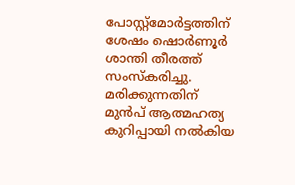പോസ്റ്റ്മോർട്ടത്തിന് ശേഷം ഷൊർണൂർ ശാന്തി തീരത്ത് സംസ്കരിച്ചു. മരിക്കുന്നതിന് മുൻപ് ആത്മഹത്യ കുറിപ്പായി നൽകിയ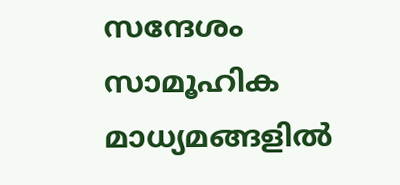സന്ദേശം സാമൂഹിക മാധ്യമങ്ങളിൽ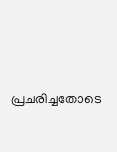പ്രചരിച്ചതോടെ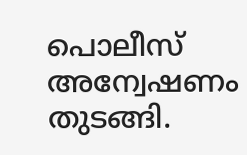പൊലീസ് അന്വേഷണം തുടങ്ങി.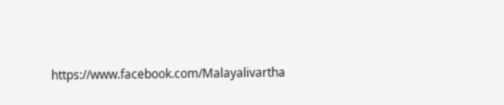https://www.facebook.com/Malayalivartha